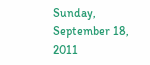Sunday, September 18, 2011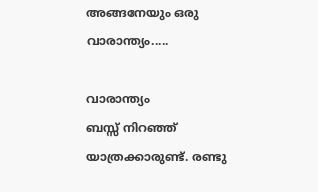അങ്ങനേയും ഒരു വാരാന്ത്യം.....

വാരാന്ത്യം
ബസ്സ് നിറഞ്ഞ് യാത്രക്കാരുണ്ട്. രണ്ടു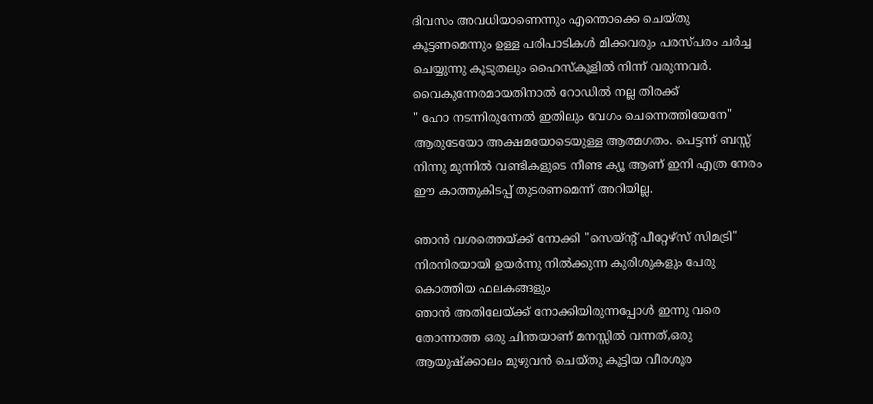ദിവസം അവധിയാണെന്നും എന്തൊക്കെ ചെയ്തു കൂട്ടണമെന്നും ഉള്ള പരിപാടികള്‍ മിക്കവരും പരസ്പരം ചര്‍ച്ച ചെയ്യുന്നു കൂടുതലും ഹൈസ്കൂളില്‍ നിന്ന് വരുന്നവര്‍. വൈകുന്നേരമായതിനാല്‍ റോഡില്‍ നല്ല തിരക്ക്
" ഹോ നടന്നിരുന്നേല്‍ ഇതിലും വേഗം ചെന്നെത്തിയേനേ"
ആരുടേയോ അക്ഷമയോടെയുള്ള ആത്മഗതം. പെട്ടന്ന് ബസ്സ് നിന്നു മുന്നില്‍ വണ്ടികളുടെ നീണ്ട ക്യൂ ആണ് ഇനി എത്ര നേരം ഈ കാത്തുകിടപ്പ് തുടരണമെന്ന് അറിയില്ല.

ഞാന്‍ വശത്തെയ്ക്ക് നോക്കി "സെയ്ന്റ് പീറ്റേഴ്സ് സിമട്രി" നിരനിരയായി ഉയര്‍ന്നു നില്‍ക്കുന്ന കുരിശുകളും പേരു കൊത്തിയ ഫലകങ്ങളും
ഞാന്‍ അതിലേയ്ക്ക് നോക്കിയിരുന്നപ്പോള്‍ ഇന്നു വരെ തോന്നാത്ത ഒരു ചിന്തയാണ് മനസ്സില്‍ വന്നത്,ഒരു ആയുഷ്ക്കാലം മുഴുവന്‍ ചെയ്തു കൂട്ടിയ വീരശൂര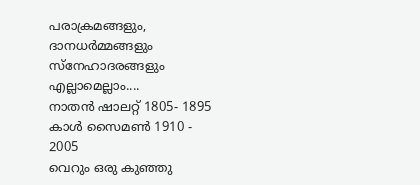പരാക്രമങ്ങളും, ദാനധര്‍മ്മങ്ങളും സ്നേഹാദരങ്ങളും എല്ലാമെല്ലാം....
നാതന്‍ ഷാലറ്റ് ‌1805- 1895
കാള്‍ സൈമണ്‍ 1910 - 2005
വെറും ഒരു കുഞ്ഞു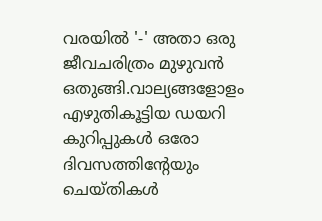വരയില്‍ '-' അതാ ഒരു ജീവചരിത്രം മുഴുവന്‍ ഒതുങ്ങി.വാല്യങ്ങളോളം എഴുതികൂട്ടിയ ഡയറി കുറിപ്പുകള്‍ ഒരോ ദിവസത്തിന്റേയും ചെയ്തികള്‍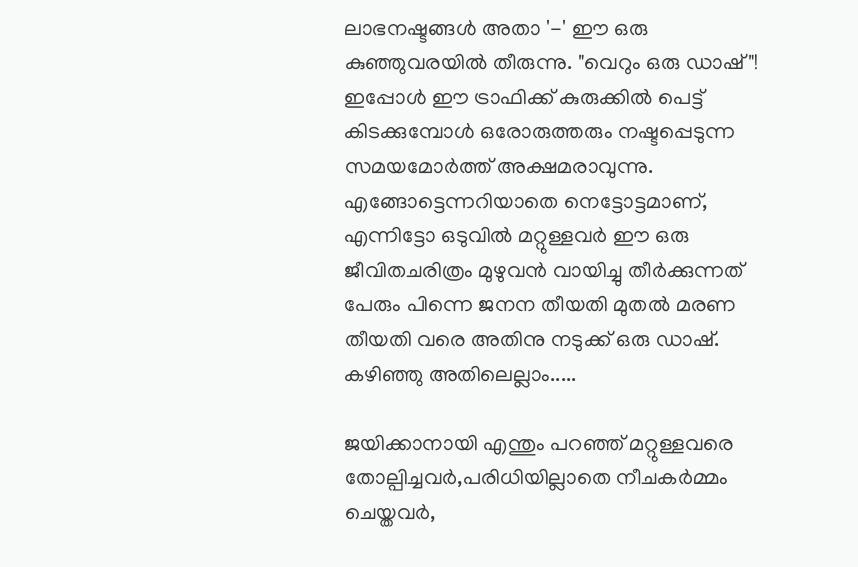ലാഭനഷ്ടങ്ങള്‍ അതാ '-' ഈ ഒരു കുഞ്ഞുവരയില്‍ തീരുന്നു. "വെറും ഒരു ഡാഷ്"!
ഇപ്പോള്‍ ഈ ട്രാഫിക്ക് കുരുക്കില്‍ പെട്ട് കിടക്കുമ്പോള്‍ ഒരോരുത്തരും നഷ്ടപ്പെടുന്ന സമയമോര്‍ത്ത് അക്ഷമരാവുന്നു.
എങ്ങോട്ടെന്നറിയാതെ നെട്ടോട്ടമാണ്, എന്നിട്ടോ ഒടുവില്‍ മറ്റുള്ളവര്‍ ഈ ഒരു ജീവിതചരിത്രം മുഴുവന്‍ വായിച്ചു തീര്‍ക്കുന്നത് പേരും പിന്നെ ജനന തീയതി മുതല്‍ മരണ തീയതി വരെ അതിനു നടുക്ക് ഒരു ഡാഷ്. കഴിഞ്ഞു അതിലെല്ലാം.....

ജയിക്കാനായി എന്തും പറഞ്ഞ് മറ്റുള്ളവരെ തോല്പിച്ചവര്‍,പരിധിയില്ലാതെ നീചകര്‍മ്മം ചെയ്തവര്‍,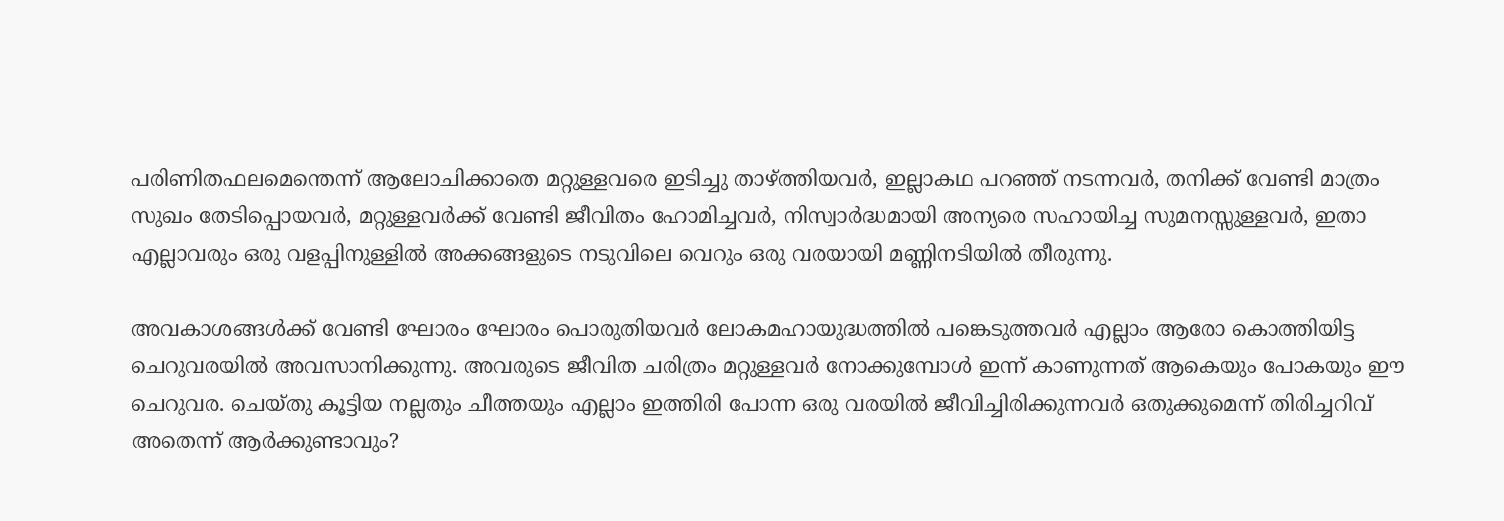പരിണിതഫലമെന്തെന്ന് ആലോചിക്കാതെ മറ്റുള്ളവരെ ഇടിച്ചു താഴ്ത്തിയവര്‍, ഇല്ലാകഥ പറഞ്ഞ് നടന്നവര്‍, തനിക്ക് വേണ്ടി മാത്രം സുഖം തേടിപ്പൊയവര്‍, മറ്റുള്ളവര്‍ക്ക് വേണ്ടി ജീവിതം ഹോമിച്ചവര്‍, നിസ്വാര്‍ദ്ധമായി അന്യരെ സഹായിച്ച സുമനസ്സുള്ളവര്‍, ഇതാ എല്ലാവരും ഒരു വളപ്പിനുള്ളില്‍ അക്കങ്ങളുടെ നടുവിലെ വെറും ഒരു വരയായി മണ്ണിനടിയില്‍ തീരുന്നു.

അവകാശങ്ങള്‍ക്ക് വേണ്ടി ഘോരം ഘോരം പൊരുതിയവര്‍ ലോകമഹായുദ്ധത്തില്‍ പങ്കെടുത്തവര്‍ എല്ലാം ആരോ കൊത്തിയിട്ട ചെറുവരയില്‍ അവസാനിക്കുന്നു. അവരുടെ ജീവിത ചരിത്രം മറ്റുള്ളവര്‍ നോക്കുമ്പോള്‍ ഇന്ന് കാണുന്നത് ആകെയും പോകയും ഈ ചെറുവര. ചെയ്തു കൂട്ടിയ നല്ലതും ചീത്തയും എല്ലാം ഇത്തിരി പോന്ന ഒരു വരയില്‍ ജീവിച്ചിരിക്കുന്നവര്‍ ഒതുക്കുമെന്ന് തിരിച്ചറിവ് അതെന്ന് ആര്‍ക്കുണ്ടാവും?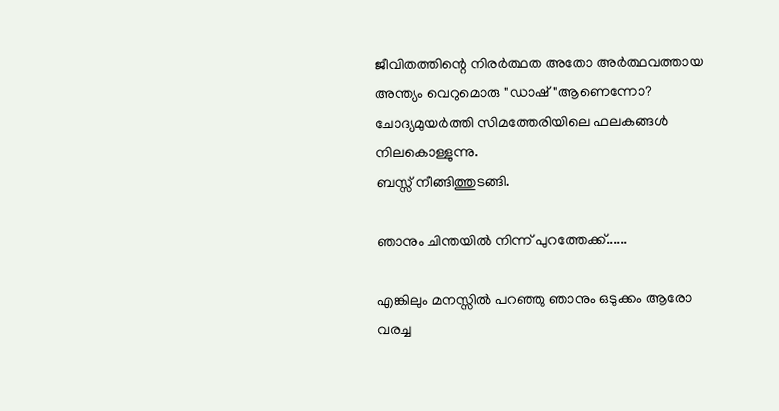ജീവിതത്തിന്റെ നിരര്‍ത്ഥത അതോ അര്‍ത്ഥവത്തായ അന്ത്യം വെറുമൊരു "ഡാഷ്"ആണെന്നോ?
ചോദ്യമുയര്‍ത്തി സിമത്തേരിയിലെ ഫലകങ്ങള്‍ നിലകൊള്ളുന്നു.
ബസ്സ് നീങ്ങിത്തുടങ്ങി.

ഞാനും ചിന്തയില്‍ നിന്ന് പുറത്തേക്ക്......

എങ്കിലും മനസ്സില്‍ പറഞ്ഞു ഞാനും ഒടുക്കം ആരോ വരച്ച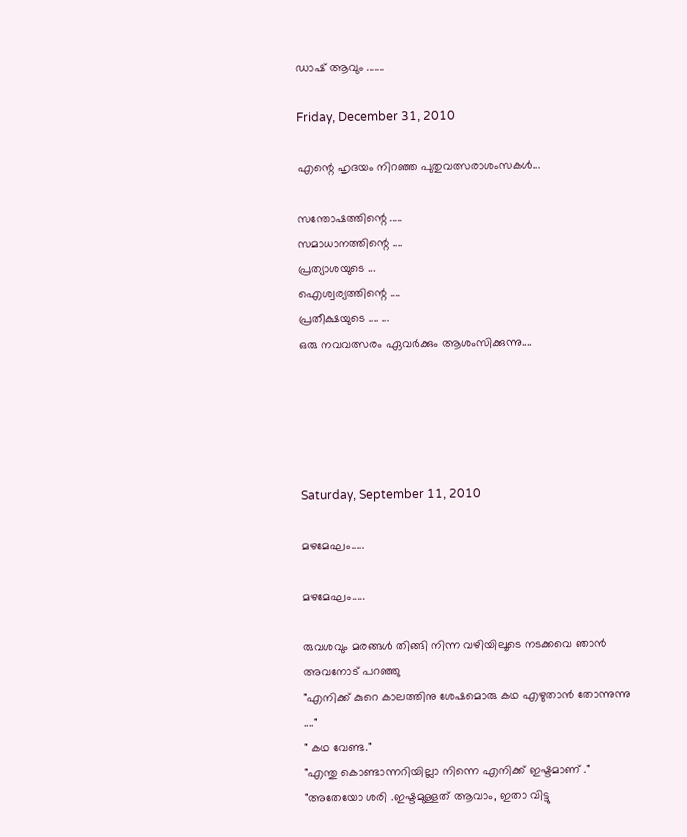ഡാഷ് ആവും .......

Friday, December 31, 2010

എന്റെ ഹൃദയം നിറഞ്ഞ പുതുവത്സരാശംസകൾ...

സന്തോഷത്തിന്റെ .....
സമാധാനത്തിന്റെ ....
പ്രത്യാശയുടെ ...
ഐശ്വര്യത്തിന്റെ ....
പ്രതീക്ഷയുടെ .... ...
ഒരു നവവത്സരം ഏവര്‍ക്കും ആശംസിക്കുന്നു....





Saturday, September 11, 2010

മഴമേഘം.....

മഴമേഘം.....

രുവശവും മരങ്ങള്‍ തിങ്ങി നിന്ന വഴിയിലൂടെ നടക്കവെ ഞാന്‍ അവനോട് പറഞ്ഞു
"എനിക്ക് കുറെ കാലത്തിനു ശേഷമൊരു കഥ എഴുതാന്‍ തോന്നുന്നു ...."
" കഥ വേണ്ട."
"എന്തു കൊണ്ടാന്നറിയില്ലാ നിന്നെ എനിക്ക് ഇഷ്ടമാണ് ."
"അതേയോ ശരി .ഇഷ്ടമുള്ളത് ആവാം, ഇതാ വിട്ടു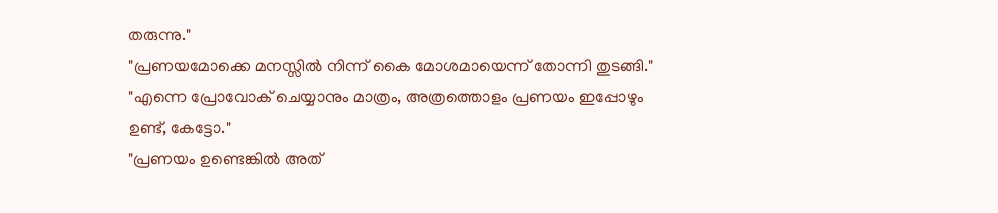തരുന്നു."
"പ്രണയമോക്കെ മനസ്സില്‍ നിന്ന് കൈ മോശമായെന്ന് തോന്നി തുടങ്ങി."
"എന്നെ പ്രോവോക് ചെയ്യാനും മാത്രം, അത്രത്തൊളം പ്രണയം ഇപ്പോഴും ഉണ്ട്, കേട്ടോ."
"പ്രണയം ഉണ്ടെങ്കില്‍ അത്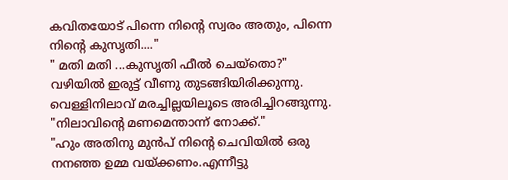കവിതയോട് പിന്നെ നിന്റെ സ്വരം അതും, പിന്നെ നിന്റെ കുസൃതി...."
" മതി മതി ...കുസൃതി ഫീല്‍ ചെയ്തൊ?"
വഴിയില്‍ ഇരുട്ട് വീണു തുടങ്ങിയിരിക്കുന്നു. വെള്ളിനിലാവ് മരച്ചില്ലയിലൂടെ അരിച്ചിറങ്ങുന്നു.
"നിലാവിന്റെ മണമെന്താന്ന് നോക്ക്."
"ഹും അതിനു മുന്‍പ് നിന്റെ ചെവിയില്‍ ഒരു നനഞ്ഞ ഉമ്മ വയ്ക്കണം.എന്നീട്ടു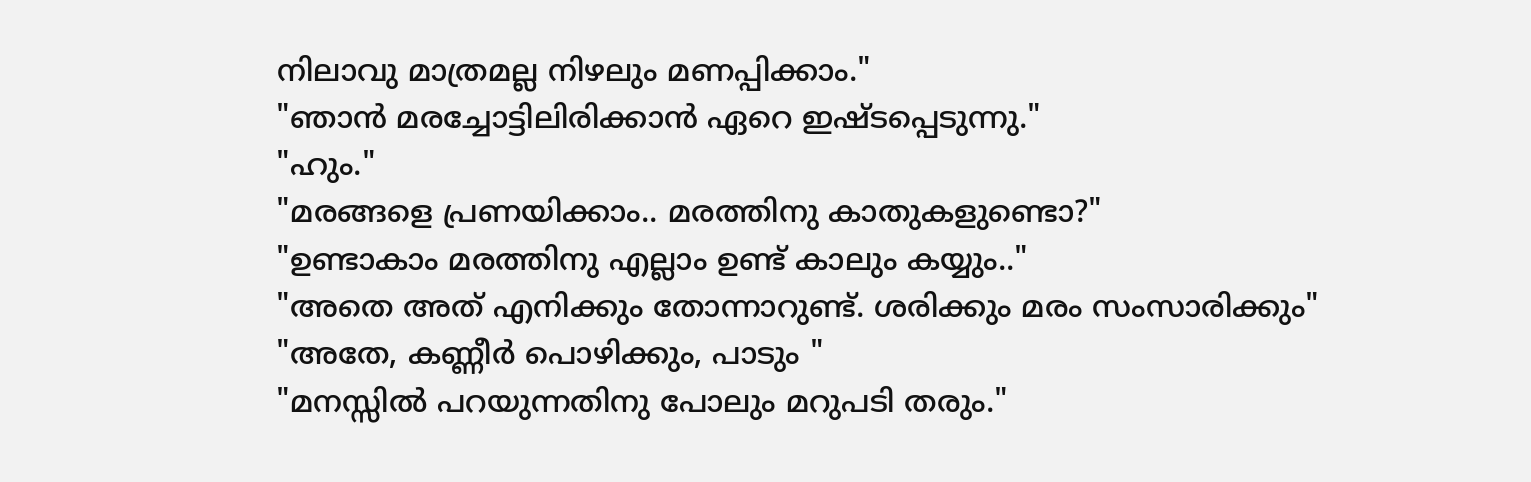നിലാവു മാത്രമല്ല നിഴലും മണപ്പിക്കാം."
"ഞാന്‍ മരച്ചോട്ടിലിരിക്കാന്‍ ഏറെ ഇഷ്ടപ്പെടുന്നു."
"ഹും."
"മരങ്ങളെ പ്രണയിക്കാം.. മരത്തിനു കാതുകളുണ്ടൊ?"
"ഉണ്ടാകാം മരത്തിനു എല്ലാം ഉണ്ട് കാലും കയ്യും.."
"അതെ അത് എനിക്കും തോന്നാറുണ്ട്. ശരിക്കും മരം സംസാരിക്കും"
"അതേ, കണ്ണീര്‍ പൊഴിക്കും, പാടും "
"മനസ്സില്‍ പറയുന്നതിനു പോലും മറുപടി തരും."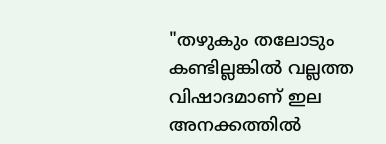"തഴുകും തലോടും കണ്ടില്ലങ്കില്‍ വല്ലത്ത വിഷാദമാണ് ഇല അനക്കത്തില്‍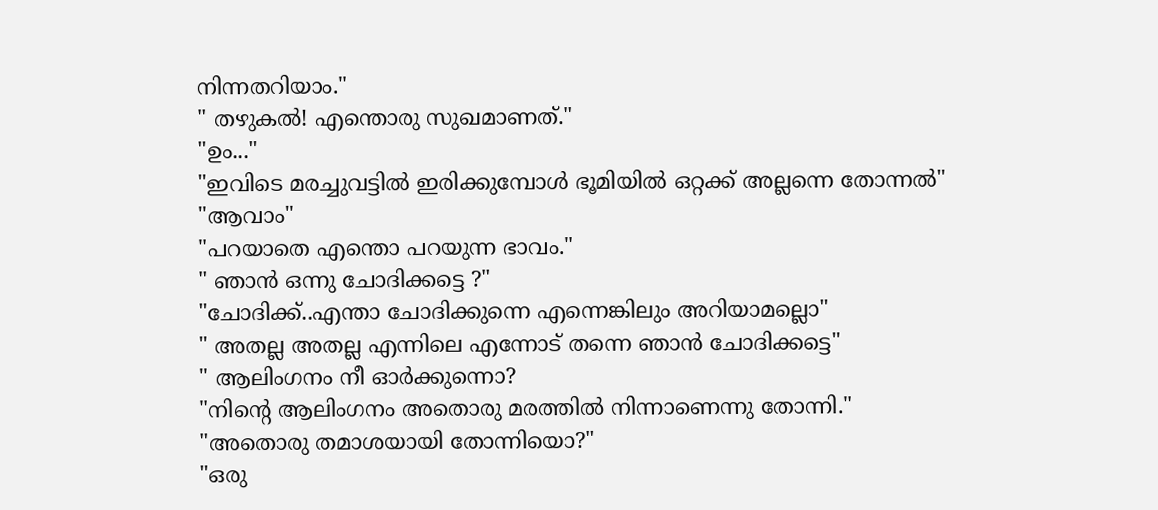നിന്നതറിയാം."
" തഴുകല്‍! എന്തൊരു സുഖമാണത്."
"ഉം..."
"ഇവിടെ മരച്ചുവട്ടില്‍ ഇരിക്കുമ്പോള്‍ ഭൂമിയില്‍ ഒറ്റക്ക് അല്ലന്നെ തോന്നല്‍"
"ആവാം"
"പറയാതെ എന്തൊ പറയുന്ന ഭാവം."
" ഞാന്‍ ഒന്നു ചോദിക്കട്ടെ ?"
"ചോദിക്ക്..എന്താ ചോദിക്കുന്നെ എന്നെങ്കിലും അറിയാമല്ലൊ"
" അതല്ല അതല്ല എന്നിലെ എന്നോട് തന്നെ ഞാന്‍ ചോദിക്കട്ടെ"
" ആലിംഗനം നീ ഓര്‍ക്കുന്നൊ?
"നിന്റെ ആലിംഗനം അതൊരു മരത്തില്‍ നിന്നാണെന്നു തോന്നി."
"അതൊരു തമാശയായി തോന്നിയൊ?"
"ഒരു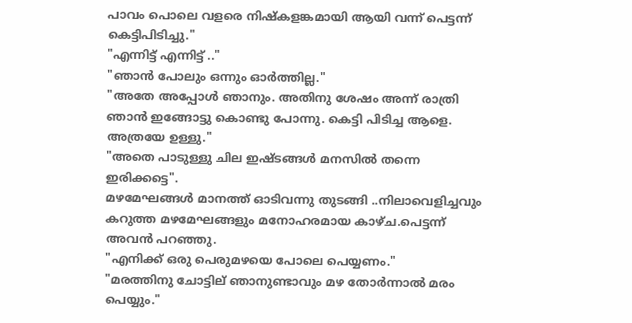പാവം പൊലെ വളരെ നിഷ്‌കളങ്കമായി ആയി വന്ന് പെട്ടന്ന് കെട്ടിപിടിച്ചു."
"എന്നിട്ട് എന്നിട്ട് .."
"ഞാന്‍ പോലും ഒന്നും ഓര്‍ത്തില്ല."
"അതേ അപ്പോള്‍ ഞാനും. അതിനു ശേഷം അന്ന് രാത്രി ഞാന്‍ ഇങ്ങോട്ടു കൊണ്ടു പോന്നു. കെട്ടി പിടിച്ച ആളെ. അത്രയേ ഉള്ളു."
"അതെ പാടുള്ളു ചില ഇഷ്ടങ്ങള്‍ മനസില്‍ തന്നെ ഇരിക്കട്ടെ".
മഴമേഘങ്ങള്‍ മാനത്ത് ഓടിവന്നു തുടങ്ങി ..നിലാവെളിച്ചവും കറുത്ത മഴമേഘങ്ങളും മനോഹരമായ കാഴ്ച.പെട്ടന്ന് അവന്‍ പറഞ്ഞു.
"എനിക്ക് ഒരു പെരുമഴയെ പോലെ പെയ്യണം."
"മരത്തിനു ചോട്ടില് ഞാനുണ്ടാവും മഴ തോര്‍ന്നാല്‍ മരം പെയ്യും."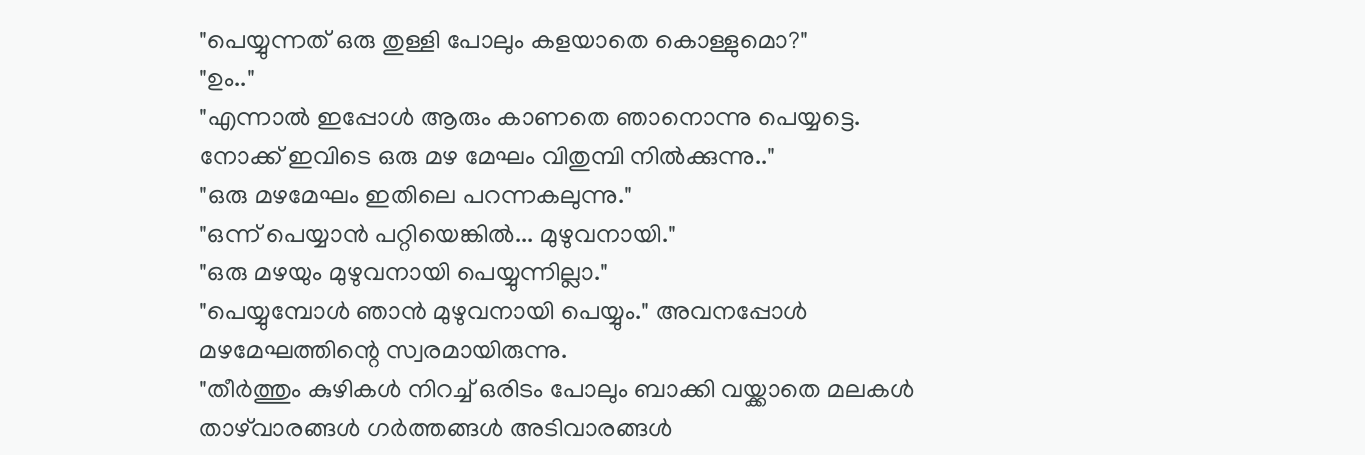"പെയ്യുന്നത് ഒരു തുള്ളി പോലും കളയാതെ കൊള്ളുമൊ?"
"ഉം.."
"എന്നാല്‍ ഇപ്പോള്‍ ആരും കാണതെ ഞാനൊന്നു പെയ്യട്ടെ.
നോക്ക് ഇവിടെ ഒരു മഴ മേഘം വിതുമ്പി നില്‍ക്കുന്നു.."
"ഒരു മഴമേഘം ഇതിലെ പറന്നകലുന്നു."
"ഒന്ന് പെയ്യാന്‍ പറ്റിയെങ്കില്‍... മുഴുവനായി."
"ഒരു മഴയും മുഴുവനായി പെയ്യുന്നില്ലാ."
"പെയ്യുമ്പോള്‍ ഞാന്‍ മുഴുവനായി പെയ്യും." അവനപ്പോള്‍ മഴമേഘത്തിന്റെ സ്വരമായിരുന്നു.
"തീര്‍ത്തും കുഴികള്‍ നിറച്ച് ഒരിടം പോലും ബാക്കി വയ്ക്കാതെ മലകള്‍ താഴ്‌വാരങ്ങള്‍ ഗര്‍‌ത്തങ്ങള്‍ അടിവാരങ്ങള്‍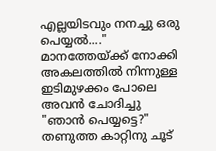എല്ലയിടവും നനച്ചു ഒരു പെയ്യല്‍...."
മാനത്തേയ്ക്ക് നോക്കി അകലത്തില്‍ നിന്നുള്ള ഇടിമുഴക്കം പോലെ അവന്‍ ചോദിച്ചു
"ഞാന്‍ പെയ്യട്ടെ?"
തണുത്ത കാറ്റിനു ചൂട്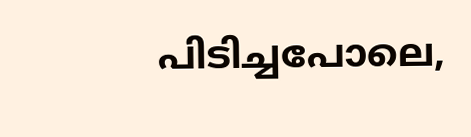പിടിച്ചപോലെ,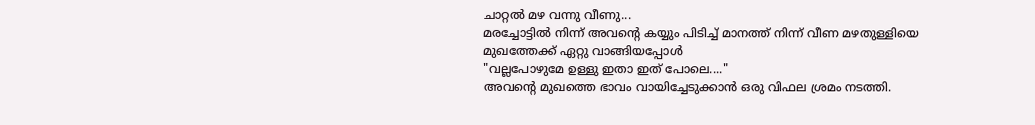ചാറ്റല്‍ മഴ വന്നു വീണു...
മരച്ചോട്ടില്‍ നിന്ന് അവന്റെ കയ്യും പിടിച്ച് മാനത്ത് നിന്ന് വീണ മഴതുള്ളിയെ മുഖത്തേക്ക് ഏറ്റു വാങ്ങിയപ്പോള്‍
"വല്ലപോഴുമേ ഉള്ളു ഇതാ ഇത് പോലെ...."
അവന്റെ മുഖത്തെ ഭാവം വായിച്ചേടുക്കാന്‍ ഒരു വിഫല ശ്രമം നടത്തി.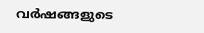വര്‍ഷങ്ങളുടെ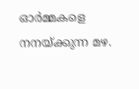ഓര്‍മ്മകളെ നനയ്ക്കുന്ന മഴ.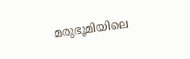മരുഭൂമിയിലെ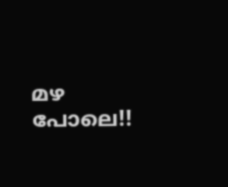മഴ പോലെ!!